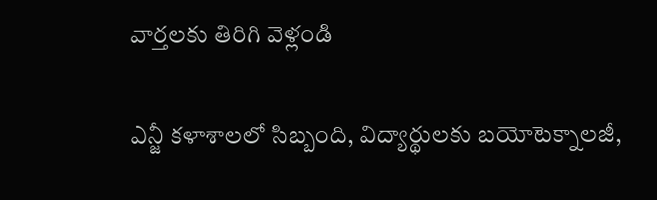వార్తలకు తిరిగి వెళ్లండి

ఎన్జీ కళాశాలలో సిబ్బంది, విద్యార్థులకు బయోటెక్నాలజీ,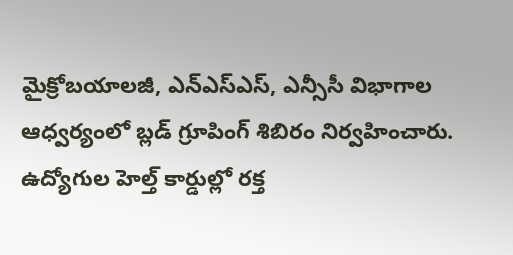మైక్రోబయాలజీ, ఎన్ఎస్ఎస్, ఎన్సీసీ విభాగాల ఆధ్వర్యంలో బ్లడ్ గ్రూపింగ్ శిబిరం నిర్వహించారు.
ఉద్యోగుల హెల్త్ కార్డుల్లో రక్త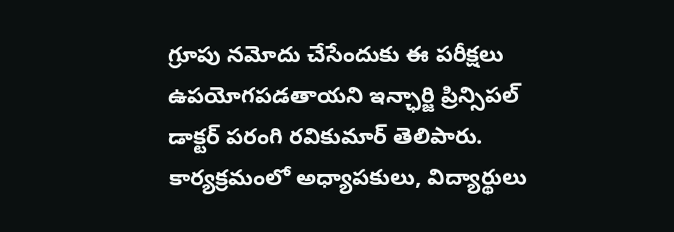గ్రూపు నమోదు చేసేందుకు ఈ పరీక్షలు ఉపయోగపడతాయని ఇన్ఛార్జి ప్రిన్సిపల్ డాక్టర్ పరంగి రవికుమార్ తెలిపారు. కార్యక్రమంలో అధ్యాపకులు, విద్యార్థులు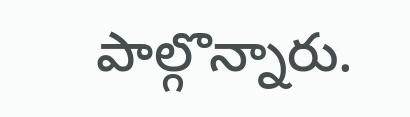పాల్గొన్నారు.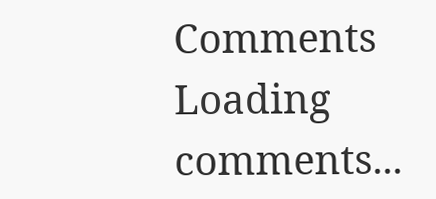Comments
Loading comments...